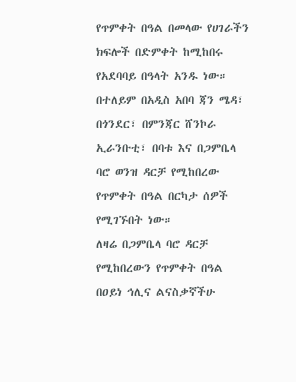የጥምቀት በዓል በመላው የሀገራችን ክፍሎች በድምቀት ከሚከበሩ የአደባባይ በዓላት አንዱ ነው።
በተለይም በአዲስ አበባ ጃን ሜዳ፣ በጎንደር፣ በምንጃር ሸንኮራ ኢራንቡቲ፣ በባቱ እና በጋምቤላ ባሮ ወንዝ ዳርቻ የሚከበረው የጥምቀት በዓል በርካታ ሰዎች የሚገኙበት ነው።
ለዛሬ በጋምቤላ ባሮ ዳርቻ የሚከበረውን የጥምቀት በዓል በዐይነ ኅሊና ልናስቃኛችሁ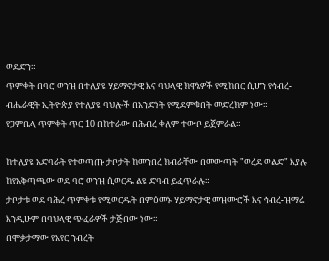ወደድን።
ጥምቀት በባሮ ወንዝ በተለያዩ ሃይማኖታዊ እና ባህላዊ ክዋኔዎች የሚከበር ሲሆን የኅብረ-ብሔራዊት ኢትዮጵያ የተለያዩ ባህሎች በአንድነት የሚደምቁበት መድረክም ነው።
የጋምቤላ ጥምቀት ጥር 10 በከተራው በሕብረ ቀለም ተውቦ ይጀምራል።

ከተለያዩ አድባራት የተወጣጡ ታቦታት ከመንበረ ክብራቸው በመውጣት "ወረደ ወልድ" እያሉ ከየአቅጣጫው ወደ ባሮ ወንዝ ሲወርዱ ልዩ ድባብ ይፈጥራሉ።
ታቦታቱ ወደ ባሕረ ጥምቀቱ የሚወርዱት በምዕመኑ ሃይማኖታዊ መዝሙሮች እና ኅብረ-ዝማሬ እንዲሁም በባህላዊ ጭፈራዎች ታጅበው ነው።
በሞቃታማው የአየር ንብረት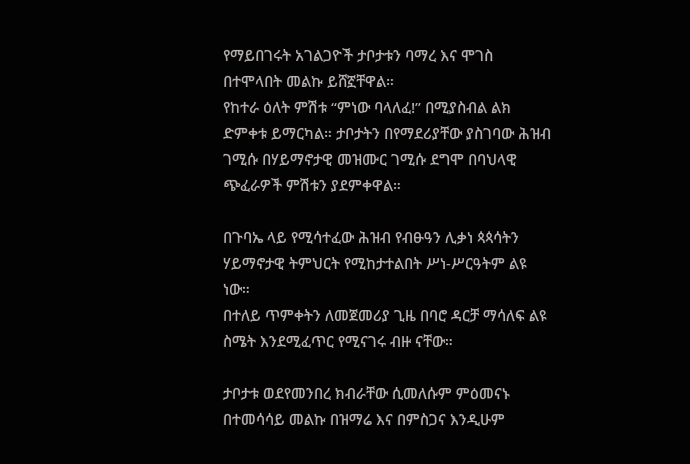የማይበገሩት አገልጋዮች ታቦታቱን ባማረ እና ሞገስ በተሞላበት መልኩ ይሸኟቸዋል።
የከተራ ዕለት ምሽቱ “ምነው ባላለፈ!” በሚያስብል ልክ ድምቀቱ ይማርካል። ታቦታትን በየማደሪያቸው ያስገባው ሕዝብ ገሚሱ በሃይማኖታዊ መዝሙር ገሚሱ ደግሞ በባህላዊ ጭፈራዎች ምሽቱን ያደምቀዋል።

በጉባኤ ላይ የሚሳተፈው ሕዝብ የብፁዓን ሊቃነ ጳጳሳትን ሃይማኖታዊ ትምህርት የሚከታተልበት ሥነ-ሥርዓትም ልዩ ነው።
በተለይ ጥምቀትን ለመጀመሪያ ጊዜ በባሮ ዳርቻ ማሳለፍ ልዩ ስሜት እንደሚፈጥር የሚናገሩ ብዙ ናቸው።

ታቦታቱ ወደየመንበረ ክብራቸው ሲመለሱም ምዕመናኑ በተመሳሳይ መልኩ በዝማሬ እና በምስጋና እንዲሁም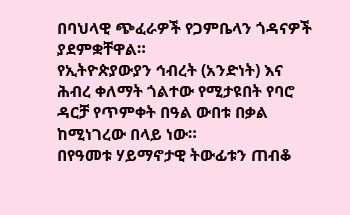በባህላዊ ጭፈራዎች የጋምቤላን ጎዳናዎች ያደምቋቸዋል።
የኢትዮጵያውያን ኅብረት (አንድነት) እና ሕብረ ቀለማት ጎልተው የሚታዩበት የባሮ ዳርቻ የጥምቀት በዓል ውበቱ በቃል ከሚነገረው በላይ ነው።
በየዓመቱ ሃይማኖታዊ ትውፊቱን ጠብቆ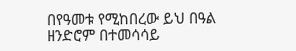በየዓመቱ የሚከበረው ይህ በዓል ዘንድሮም በተመሳሳይ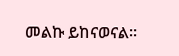መልኩ ይከናወናል።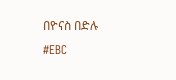በዮናስ በድሉ
#EBC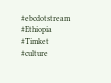#ebcdotstream #Ethiopia #Timket #culture